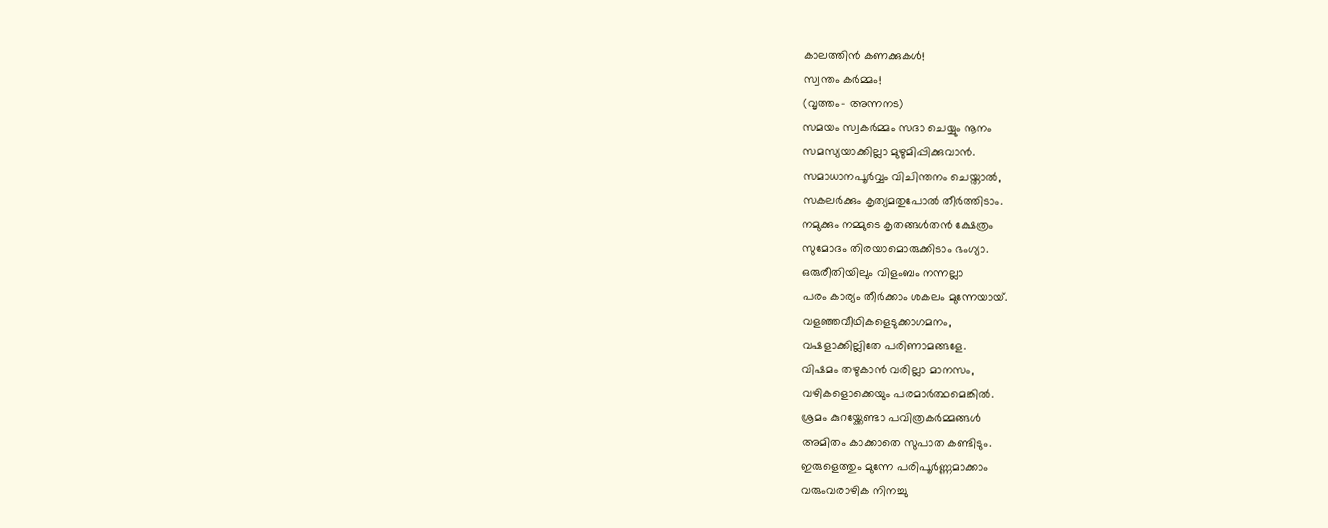കാലത്തിൻ കണക്കുകൾ!
സ്വന്തം കർമ്മം!
(വൃത്തം- അന്നനട)
സമയം സ്വകർമ്മം സദാ ചെയ്യും നൂനം
സമസ്യയാക്കില്ലാ മുഴുമിപ്പിക്കുവാൻ.
സമാധാനപൂർവ്വം വിചിന്തനം ചെയ്താൽ,
സകലർക്കും കൃത്യമതുപോൽ തീർത്തിടാം.
നമുക്കും നമ്മുടെ കൃതങ്ങൾതൻ ക്ഷേത്രം
സുമോദം തിരയാമൊരുക്കിടാം ഭംഗ്യാ.
ഒരുരീതിയിലും വിളംബം നന്നല്ലാ
പരം കാര്യം തീർക്കാം ശകലം മുന്നേയായ്.
വളഞ്ഞവീഥികളെടുക്കാഗമനം,
വഷളാക്കില്ലിതേ പരിണാമങ്ങളേ.
വിഷമം തഴുകാൻ വരില്ലാ മാനസം,
വഴികളൊക്കെയും പരമാർത്ഥമെങ്കിൽ.
ശ്രമം കുറയ്ക്കേണ്ടാ പവിത്രകർമ്മങ്ങൾ
അമിതം കാക്കാതെ സുപാത കണ്ടിടും.
ഇരുളെത്തും മുന്നേ പരിപൂർണ്ണമാക്കാം
വരുംവരാഴിക നിനച്ചു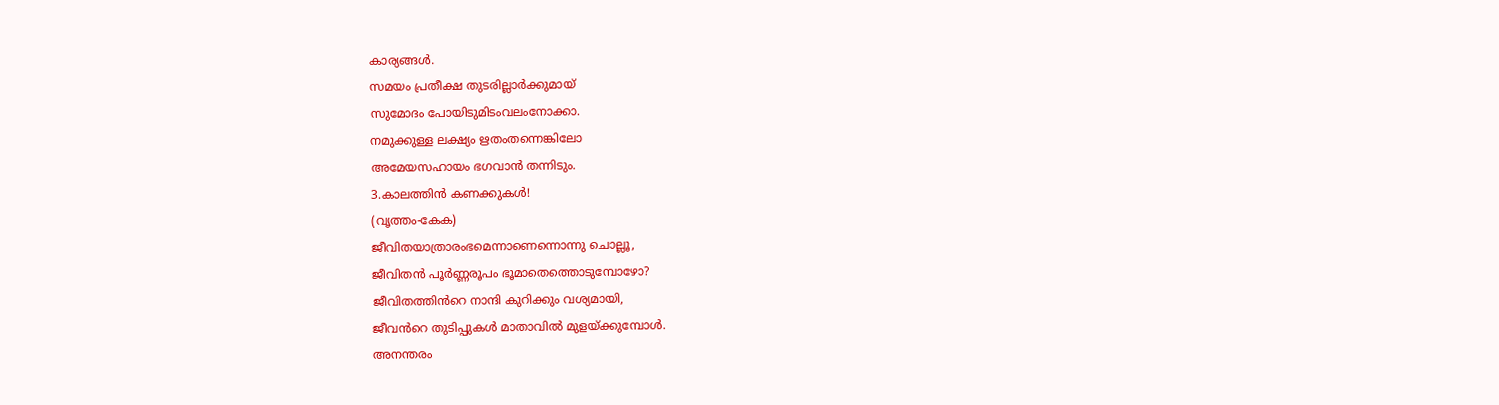കാര്യങ്ങൾ.
സമയം പ്രതീക്ഷ തുടരില്ലാർക്കുമായ്
സുമോദം പോയിടുമിടംവലംനോക്കാ.
നമുക്കുള്ള ലക്ഷ്യം ഋതംതന്നെങ്കിലോ
അമേയസഹായം ഭഗവാൻ തന്നിടും.
3.കാലത്തിൻ കണക്കുകൾ!
(വൃത്തം-കേക)
ജീവിതയാത്രാരംഭമെന്നാണെന്നൊന്നു ചൊല്ലൂ,
ജീവിതൻ പൂർണ്ണരൂപം ഭൂമാതെത്തൊടുമ്പോഴോ?
ജീവിതത്തിൻറെ നാന്ദി കുറിക്കും വശ്യമായി,
ജീവൻറെ തുടിപ്പുകൾ മാതാവിൽ മുളയ്ക്കുമ്പോൾ.
അനന്തരം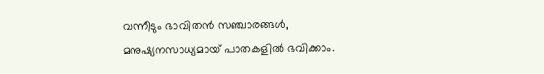വന്നീടും ഭാവിതൻ സഞ്ചാരങ്ങൾ,
മനുഷ്യനസാധ്യമായ് പാതകളിൽ ഭവിക്കാം.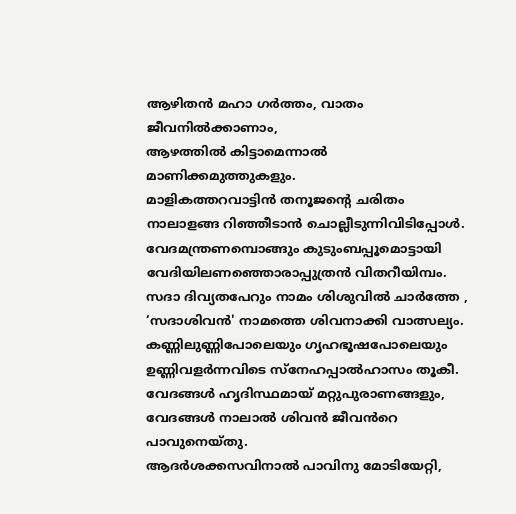ആഴിതൻ മഹാ ഗർത്തം, വാതം ജീവനിൽക്കാണാം,
ആഴത്തിൽ കിട്ടാമെന്നാൽ മാണിക്കമുത്തുകളും.
മാളികത്തറവാട്ടിൻ തനൂജന്റെ ചരിതം
നാലാളങ്ങ റിഞ്ഞീടാൻ ചൊല്ലീടുന്നിവിടിപ്പോൾ.
വേദമന്ത്രണമ്പൊങ്ങും കുടുംബപ്പൂമൊട്ടായി
വേദിയിലണഞ്ഞൊരാപ്പുത്രൻ വിതറീയിമ്പം.
സദാ ദിവ്യതപേറും നാമം ശിശുവിൽ ചാർത്തേ ,
‘സദാശിവൻ' നാമത്തെ ശിവനാക്കി വാത്സല്യം.
കണ്ണിലുണ്ണിപോലെയും ഗൃഹഭൂഷപോലെയും
ഉണ്ണിവളർന്നവിടെ സ്നേഹപ്പാൽഹാസം തൂകീ.
വേദങ്ങൾ ഹൃദിസ്ഥമായ് മറ്റുപുരാണങ്ങളും,
വേദങ്ങൾ നാലാൽ ശിവൻ ജീവൻറെ പാവുനെയ്തു.
ആദർശക്കസവിനാൽ പാവിനു മോടിയേറ്റി,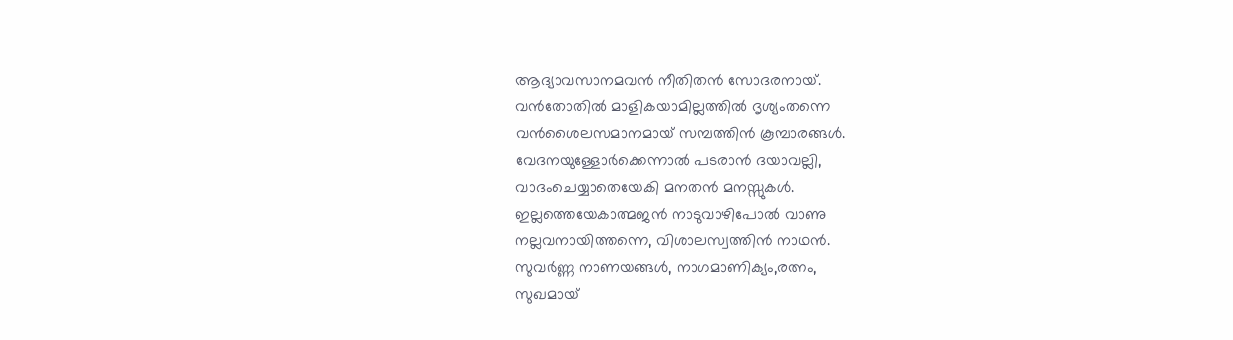ആദ്യാവസാനമവൻ നീതിതൻ സോദരനായ്.
വൻതോതിൽ മാളികയാമില്ലത്തിൽ ദൃശ്യംതന്നെ
വൻശൈലസമാനമായ് സമ്പത്തിൻ കൂമ്പാരങ്ങൾ.
വേദനയുള്ളോർക്കെന്നാൽ പടരാൻ ദയാവല്ലി,
വാദംചെയ്യാതെയേകി മനതൻ മനസ്സുകൾ.
ഇല്ലത്തെയേകാത്മജൻ നാടുവാഴിപോൽ വാണു
നല്ലവനായിത്തന്നെ, വിശാലസ്വത്തിൻ നാഥൻ.
സുവർണ്ണ നാണയങ്ങൾ, നാഗമാണിക്യം,രത്നം,
സുഖമായ്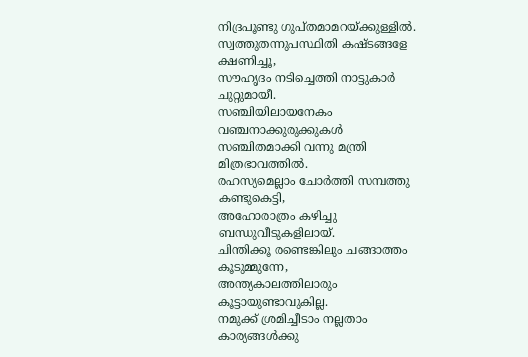നിദ്രപൂണ്ടു ഗുപ്തമാമറയ്ക്കുള്ളിൽ.
സ്വത്തുതന്നുപസ്ഥിതി കഷ്ടങ്ങളേ ക്ഷണിച്ചൂ,
സൗഹൃദം നടിച്ചെത്തി നാട്ടുകാർ ചുറ്റുമായീ.
സഞ്ചിയിലായനേകം വഞ്ചനാക്കുരുക്കുകൾ
സഞ്ചിതമാക്കി വന്നു മന്ത്രി മിത്രഭാവത്തിൽ.
രഹസ്യമെല്ലാം ചോർത്തി സമ്പത്തു കണ്ടുകെട്ടി,
അഹോരാത്രം കഴിച്ചു ബന്ധുവീടുകളിലായ്.
ചിന്തിക്കൂ രണ്ടെങ്കിലും ചങ്ങാത്തം കൂടുമ്മുന്നേ,
അന്ത്യകാലത്തിലാരും കൂട്ടായുണ്ടാവുകില്ല.
നമുക്ക് ശ്രമിച്ചീടാം നല്ലതാം കാര്യങ്ങൾക്കു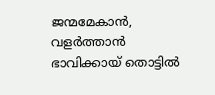ജന്മമേകാൻ, വളർത്താൻ ഭാവിക്കായ് തൊട്ടിൽ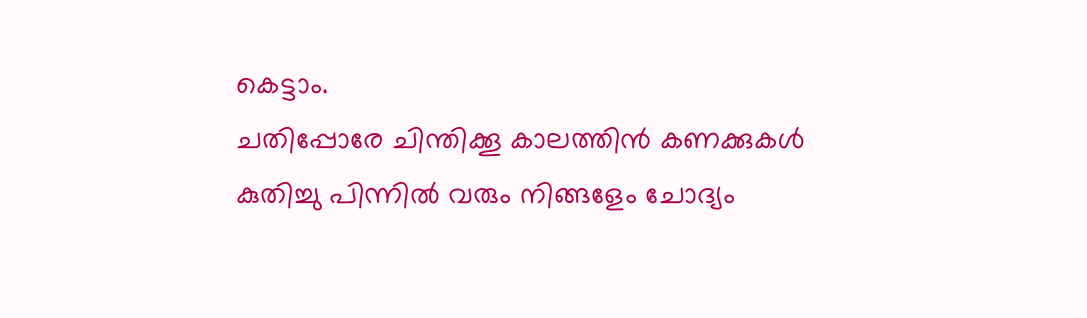കെട്ടാം.
ചതിപ്പോരേ ചിന്തിക്കൂ കാലത്തിൻ കണക്കുകൾ
കുതിച്ചു പിന്നിൽ വരും നിങ്ങളേം ചോദ്യം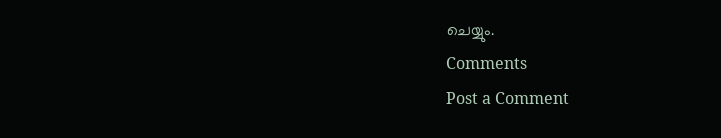ചെയ്യും.
Comments
Post a Comment